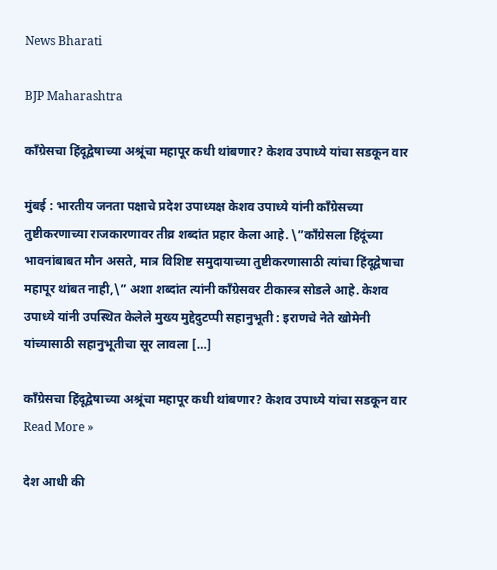News Bharati

BJP Maharashtra

काँग्रेसचा हिंदूद्वेषाच्या अश्रूंचा महापूर कधी थांबणार? केशव उपाध्ये यांचा सडकून वार

मुंबई : भारतीय जनता पक्षाचे प्रदेश उपाध्यक्ष केशव उपाध्ये यांनी काँग्रेसच्या तुष्टीकरणाच्या राजकारणावर तीव्र शब्दांत प्रहार केला आहे. \”काँग्रेसला हिंदूंच्या भावनांबाबत मौन असते, मात्र विशिष्ट समुदायाच्या तुष्टीकरणासाठी त्यांचा हिंदूद्वेषाचा महापूर थांबत नाही,\” अशा शब्दांत त्यांनी काँग्रेसवर टीकास्त्र सोडले आहे. केशव उपाध्ये यांनी उपस्थित केलेले मुख्य मुद्देदुटप्पी सहानुभूती : इराणचे नेते खोमेनी यांच्यासाठी सहानुभूतीचा सूर लावला […]

काँग्रेसचा हिंदूद्वेषाच्या अश्रूंचा महापूर कधी थांबणार? केशव उपाध्ये यांचा सडकून वार Read More »

देश आधी की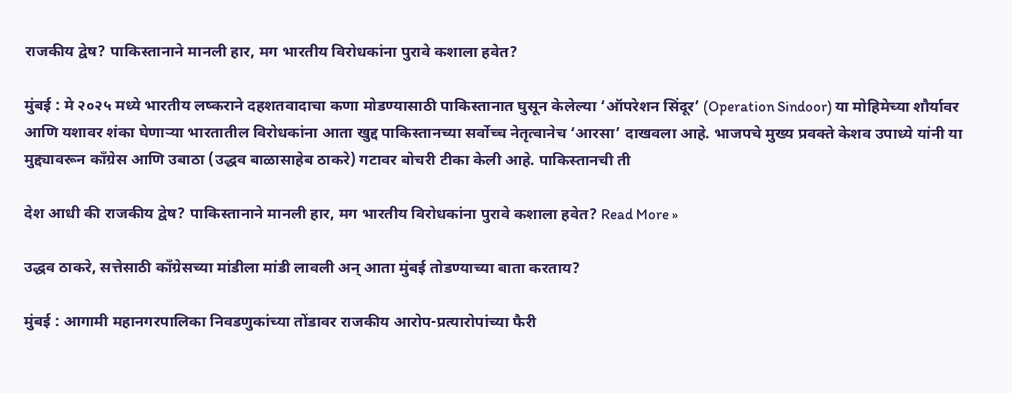राजकीय द्वेष? पाकिस्तानाने मानली हार, मग भारतीय विरोधकांना पुरावे कशाला हवेत?

मुंबई : मे २०२५ मध्ये भारतीय लष्कराने दहशतवादाचा कणा मोडण्यासाठी पाकिस्तानात घुसून केलेल्या ‘ऑपरेशन सिंदूर’ (Operation Sindoor) या मोहिमेच्या शौर्यावर आणि यशावर शंका घेणाऱ्या भारतातील विरोधकांना आता खुद्द पाकिस्तानच्या सर्वोच्च नेतृत्वानेच ‘आरसा’ दाखवला आहे. भाजपचे मुख्य प्रवक्ते केशव उपाध्ये यांनी या मुद्द्यावरून काँग्रेस आणि उबाठा (उद्धव बाळासाहेब ठाकरे) गटावर बोचरी टीका केली आहे. पाकिस्तानची ती

देश आधी की राजकीय द्वेष? पाकिस्तानाने मानली हार, मग भारतीय विरोधकांना पुरावे कशाला हवेत? Read More »

उद्धव ठाकरे, सत्तेसाठी काँग्रेसच्या मांडीला मांडी लावली अन् आता मुंबई तोडण्याच्या बाता करताय?

मुंबई : आगामी महानगरपालिका निवडणुकांच्या तोंडावर राजकीय आरोप-प्रत्यारोपांच्या फैरी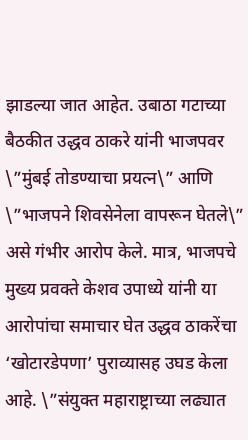झाडल्या जात आहेत. उबाठा गटाच्या बैठकीत उद्धव ठाकरे यांनी भाजपवर \”मुंबई तोडण्याचा प्रयत्न\” आणि \”भाजपने शिवसेनेला वापरून घेतले\” असे गंभीर आरोप केले. मात्र, भाजपचे मुख्य प्रवक्ते केशव उपाध्ये यांनी या आरोपांचा समाचार घेत उद्धव ठाकरेंचा ‘खोटारडेपणा’ पुराव्यासह उघड केला आहे. \”संयुक्त महाराष्ट्राच्या लढ्यात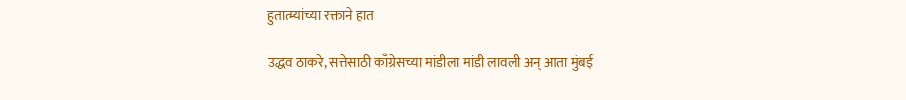हुतात्म्यांच्या रक्ताने हात

उद्धव ठाकरे, सत्तेसाठी काँग्रेसच्या मांडीला मांडी लावली अन् आता मुंबई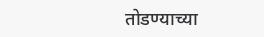तोडण्याच्या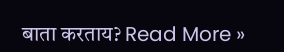बाता करताय? Read More »